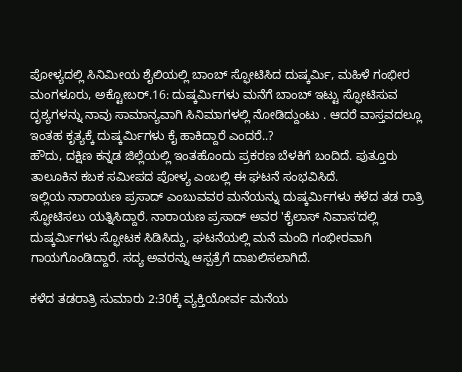ಪೋಳ್ಯದಲ್ಲಿ ಸಿನಿಮೀಯ ಶೈಲಿಯಲ್ಲಿ ಬಾಂಬ್ ಸ್ಫೋಟಿಸಿದ ದುಷ್ಕರ್ಮಿ, ಮಹಿಳೆ ಗಂಭೀರ
ಮಂಗಳೂರು, ಅಕ್ಟೋಬರ್.16: ದುಷ್ಕರ್ಮಿಗಳು ಮನೆಗೆ ಬಾಂಬ್ ಇಟ್ಟು ಸ್ಫೋಟಿಸುವ ದೃಶ್ಯಗಳನ್ನು ನಾವು ಸಾಮಾನ್ಯವಾಗಿ ಸಿನಿಮಾಗಳಲ್ಲಿ ನೋಡಿದ್ದುಂಟು . ಆದರೆ ವಾಸ್ತವದಲ್ಲೂ ಇಂತಹ ಕೃತ್ಯಕ್ಕೆ ದುಷ್ಕರ್ಮಿಗಳು ಕೈ ಹಾಕಿದ್ದಾರೆ ಎಂದರೆ..?
ಹೌದು, ದಕ್ಷಿಣ ಕನ್ನಡ ಜಿಲ್ಲೆಯಲ್ಲಿ ಇಂತಹೊಂದು ಪ್ರಕರಣ ಬೆಳಕಿಗೆ ಬಂದಿದೆ. ಪುತ್ತೂರು ತಾಲೂಕಿನ ಕಬಕ ಸಮೀಪದ ಪೋಳ್ಯ ಎಂಬಲ್ಲಿ ಈ ಘಟನೆ ಸಂಭವಿಸಿದೆ.
ಇಲ್ಲಿಯ ನಾರಾಯಣ ಪ್ರಸಾದ್ ಎಂಬುವವರ ಮನೆಯನ್ನು ದುಷ್ಕರ್ಮಿಗಳು ಕಳೆದ ತಡ ರಾತ್ರಿ ಸ್ಫೋಟಿಸಲು ಯತ್ನಿಸಿದ್ದಾರೆ. ನಾರಾಯಣ ಪ್ರಸಾದ್ ಅವರ 'ಕೈಲಾಸ್ ನಿವಾಸ'ದಲ್ಲಿ ದುಷ್ಕರ್ಮಿಗಳು ಸ್ಫೋಟಕ ಸಿಡಿಸಿದ್ದು, ಘಟನೆಯಲ್ಲಿ ಮನೆ ಮಂದಿ ಗಂಭೀರವಾಗಿ ಗಾಯಗೊಂಡಿದ್ದಾರೆ. ಸದ್ಯ ಅವರನ್ನು ಆಸ್ಪತ್ರೆಗೆ ದಾಖಲಿಸಲಾಗಿದೆ.

ಕಳೆದ ತಡರಾತ್ರಿ ಸುಮಾರು 2:30ಕ್ಕೆ ವ್ಯಕ್ತಿಯೋರ್ವ ಮನೆಯ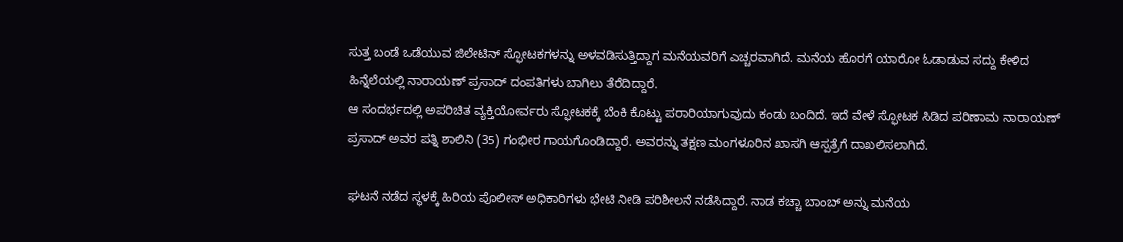ಸುತ್ತ ಬಂಡೆ ಒಡೆಯುವ ಜಿಲೇಟಿನ್ ಸ್ಫೋಟಕಗಳನ್ನು ಅಳವಡಿಸುತ್ತಿದ್ದಾಗ ಮನೆಯವರಿಗೆ ಎಚ್ಚರವಾಗಿದೆ. ಮನೆಯ ಹೊರಗೆ ಯಾರೋ ಓಡಾಡುವ ಸದ್ದು ಕೇಳಿದ ಹಿನ್ನೆಲೆಯಲ್ಲಿ ನಾರಾಯಣ್ ಪ್ರಸಾದ್ ದಂಪತಿಗಳು ಬಾಗಿಲು ತೆರೆದಿದ್ದಾರೆ.
ಆ ಸಂದರ್ಭದಲ್ಲಿ ಅಪರಿಚಿತ ವ್ಯಕ್ತಿಯೋರ್ವರು ಸ್ಫೋಟಕಕ್ಕೆ ಬೆಂಕಿ ಕೊಟ್ಟು ಪರಾರಿಯಾಗುವುದು ಕಂಡು ಬಂದಿದೆ. ಇದೆ ವೇಳೆ ಸ್ಫೋಟಕ ಸಿಡಿದ ಪರಿಣಾಮ ನಾರಾಯಣ್ ಪ್ರಸಾದ್ ಅವರ ಪತ್ನಿ ಶಾಲಿನಿ (35) ಗಂಭೀರ ಗಾಯಗೊಂಡಿದ್ದಾರೆ. ಅವರನ್ನು ತಕ್ಷಣ ಮಂಗಳೂರಿನ ಖಾಸಗಿ ಆಸ್ಪತ್ರೆಗೆ ದಾಖಲಿಸಲಾಗಿದೆ.

ಘಟನೆ ನಡೆದ ಸ್ಥಳಕ್ಕೆ ಹಿರಿಯ ಪೊಲೀಸ್ ಅಧಿಕಾರಿಗಳು ಭೇಟಿ ನೀಡಿ ಪರಿಶೀಲನೆ ನಡೆಸಿದ್ದಾರೆ. ನಾಡ ಕಚ್ಚಾ ಬಾಂಬ್ ಅನ್ನು ಮನೆಯ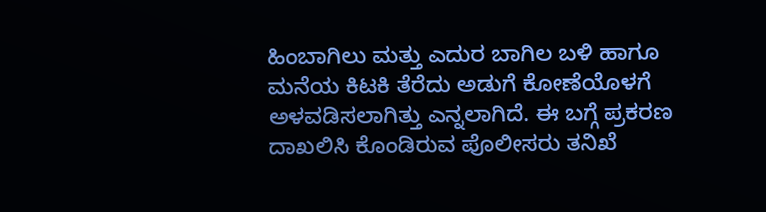ಹಿಂಬಾಗಿಲು ಮತ್ತು ಎದುರ ಬಾಗಿಲ ಬಳಿ ಹಾಗೂ ಮನೆಯ ಕಿಟಕಿ ತೆರೆದು ಅಡುಗೆ ಕೋಣೆಯೊಳಗೆ ಅಳವಡಿಸಲಾಗಿತ್ತು ಎನ್ನಲಾಗಿದೆ. ಈ ಬಗ್ಗೆ ಪ್ರಕರಣ ದಾಖಲಿಸಿ ಕೊಂಡಿರುವ ಪೊಲೀಸರು ತನಿಖೆ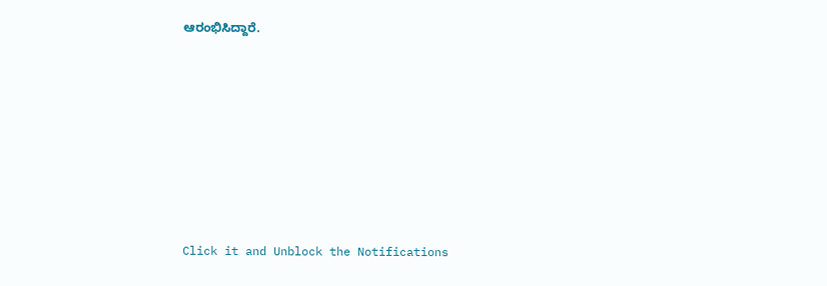ಆರಂಭಿಸಿದ್ದಾರೆ.












Click it and Unblock the Notifications